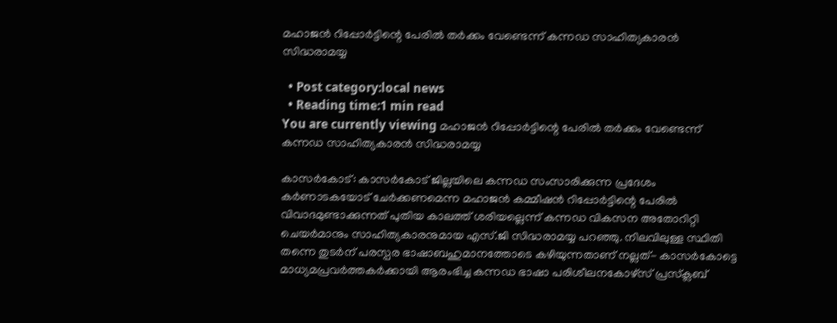മഹാജന്‍ റിപ്പോര്‍ട്ടിന്റെ പേരില്‍ തര്‍ക്കം വേണ്ടെന്ന് കന്നഡ സാഹിത്യകാരന്‍ സിദ്ധരാമയ്യ

  • Post category:local news
  • Reading time:1 min read
You are currently viewing മഹാജന്‍ റിപ്പോര്‍ട്ടിന്റെ പേരില്‍ തര്‍ക്കം വേണ്ടെന്ന് കന്നഡ സാഹിത്യകാരന്‍ സിദ്ധരാമയ്യ

കാസര്‍കോട്: കാസര്‍കോട് ജില്ലയിലെ കന്നഡ സംസാരിക്കുന്ന പ്രദേശം കര്‍ണാടകയോട് ചേര്‍ക്കണമെന്ന മഹാജന്‍ കമ്മീഷന്‍ റിപ്പോര്‍ട്ടിന്റെ പേരില്‍ വിവാദമുണ്ടാക്കുന്നത് പുതിയ കാലത്ത് ശരിയല്ലെന്ന് കന്നഡ വികസന അതോറിറ്റി ചെയര്‍മാനും സാഹിത്യകാരനുമായ എസ്.ജി സിദ്ധരാമയ്യ പറഞ്ഞു. നിലവിലുള്ള സ്ഥിതി തന്നെ തുടര്‍ന് പരസ്പര ഭാഷാബഹുമാനത്തോടെ കഴിയുന്നതാണ് നല്ലത്- കാസര്‍കോട്ടെ മാധ്യമപ്രവര്‍ത്തകര്‍ക്കായി ആരംഭിച്ച കന്നഡ ഭാഷാ പരിശീലനകോഴ്‌സ് പ്രസ്‌ക്ലബ്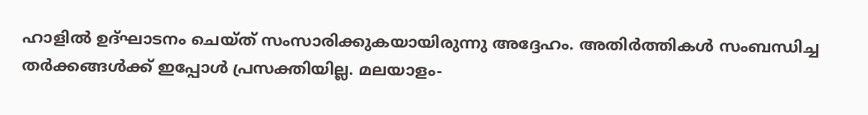ഹാളില്‍ ഉദ്ഘാടനം ചെയ്ത് സംസാരിക്കുകയായിരുന്നു അദ്ദേഹം. അതിര്‍ത്തികള്‍ സംബന്ധിച്ച തര്‍ക്കങ്ങള്‍ക്ക് ഇപ്പോള്‍ പ്രസക്തിയില്ല. മലയാളം-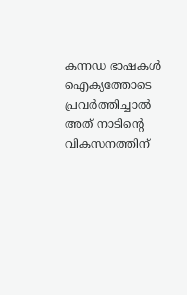കന്നഡ ഭാഷകള്‍ ഐക്യത്തോടെ പ്രവര്‍ത്തിച്ചാല്‍ അത് നാടിന്റെ വികസനത്തിന്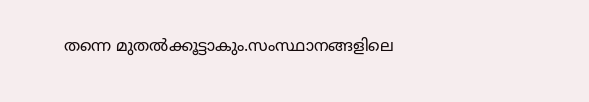തന്നെ മുതല്‍ക്കൂട്ടാകും.സംസ്ഥാനങ്ങളിലെ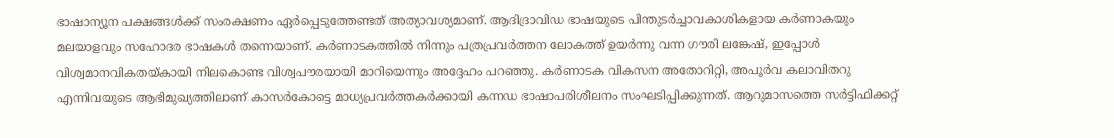ഭാഷാന്യൂന പക്ഷങ്ങള്‍ക്ക് സംരക്ഷണം ഏര്‍പ്പെടുത്തേണ്ടത് അത്യാവശ്യമാണ്. ആദിദ്രാവിഡ ഭാഷയുടെ പിന്തുടര്‍ച്ചാവകാശികളായ കര്‍ണാകയും മലയാളവും സഹോദര ഭാഷകള്‍ തന്നെയാണ്. കര്‍ണാടകത്തില്‍ നിന്നും പത്രപ്രവര്‍ത്തന ലോകത്ത് ഉയര്‍ന്നു വന്ന ഗൗരി ലങ്കേഷ്, ഇപ്പോള്‍ വിശ്വമാനവികതയ്കായി നിലകൊണ്ട വിശ്വപൗരയായി മാറിയെന്നും അദ്ദേഹം പറഞ്ഞു. കര്‍ണാടക വികസന അതോറിറ്റി, അപൂര്‍വ കലാവിതറു എന്നിവയുടെ ആഭിമുഖ്യത്തിലാണ് കാസര്‍കോട്ടെ മാധ്യപ്രവര്‍ത്തകര്‍ക്കായി കന്നഡ ഭാഷാപരിശീലനം സംഘടിപ്പിക്കുന്നത്. ആറുമാസത്തെ സര്‍ട്ടിഫിക്കറ്റ്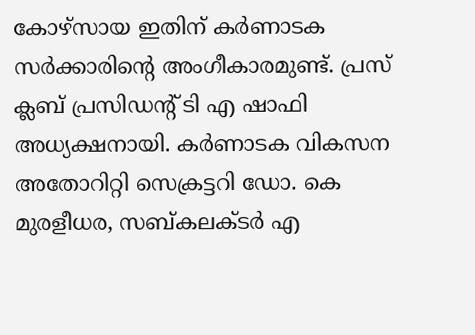കോഴ്‌സായ ഇതിന് കര്‍ണാടക സര്‍ക്കാരിന്റെ അംഗീകാരമുണ്ട്. പ്രസ് ക്ലബ് പ്രസിഡന്റ് ടി എ ഷാഫി അധ്യക്ഷനായി. കര്‍ണാടക വികസന അതോറിറ്റി സെക്രട്ടറി ഡോ. കെ മുരളീധര, സബ്കലക്ടര്‍ എ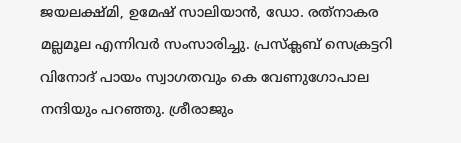ജയലക്ഷ്മി, ഉമേഷ് സാലിയാന്‍, ഡോ. രത്‌നാകര മല്ലമൂല എന്നിവര്‍ സംസാരിച്ചു. പ്രസ്‌ക്ലബ് സെക്രട്ടറി വിനോദ് പായം സ്വാഗതവും കെ വേണുഗോപാല നന്ദിയും പറഞ്ഞു. ശ്രീരാജും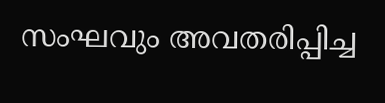സംഘവും അവതരിപ്പിച്ച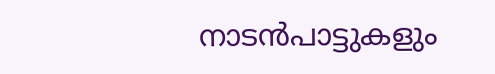നാടന്‍പാട്ടുകളും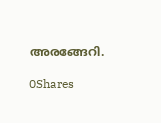അരങ്ങേറി.

0Shares